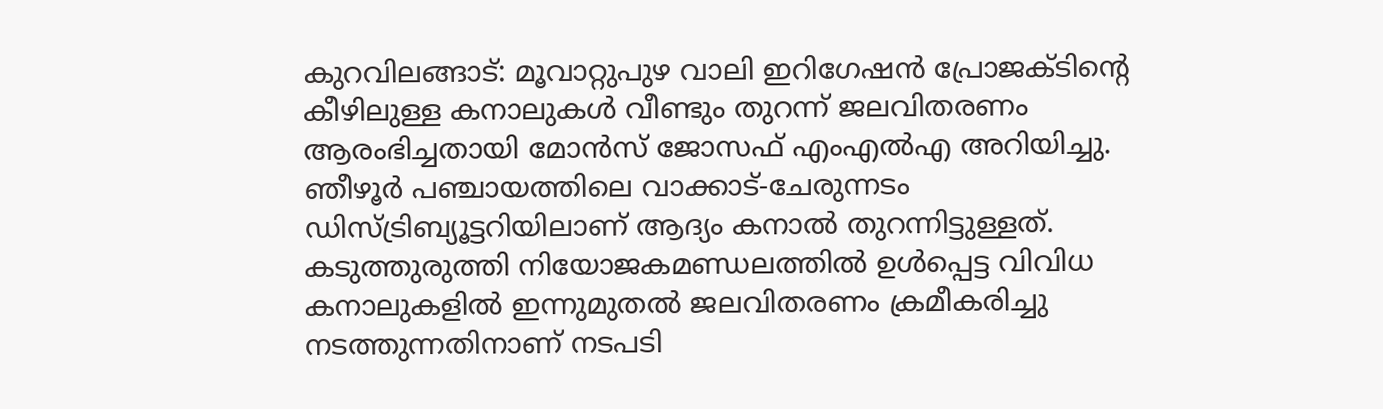കുറവിലങ്ങാട്: മൂവാറ്റുപുഴ വാലി ഇറിഗേഷൻ പ്രോജക്ടിന്റെ കീഴിലുള്ള കനാലുകൾ വീണ്ടും തുറന്ന് ജലവിതരണം ആരംഭിച്ചതായി മോൻസ് ജോസഫ് എംഎൽഎ അറിയിച്ചു.
ഞീഴൂർ പഞ്ചായത്തിലെ വാക്കാട്-ചേരുന്നടം ഡിസ്ട്രിബ്യൂട്ടറിയിലാണ് ആദ്യം കനാൽ തുറന്നിട്ടുള്ളത്. കടുത്തുരുത്തി നിയോജകമണ്ഡലത്തിൽ ഉൾപ്പെട്ട വിവിധ കനാലുകളിൽ ഇന്നുമുതൽ ജലവിതരണം ക്രമീകരിച്ചു നടത്തുന്നതിനാണ് നടപടി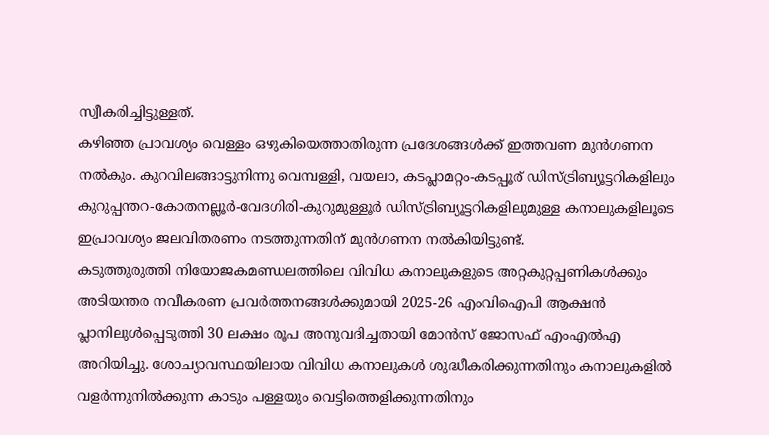സ്വീകരിച്ചിട്ടുള്ളത്.
കഴിഞ്ഞ പ്രാവശ്യം വെള്ളം ഒഴുകിയെത്താതിരുന്ന പ്രദേശങ്ങൾക്ക് ഇത്തവണ മുൻഗണന നൽകും. കുറവിലങ്ങാട്ടുനിന്നു വെമ്പള്ളി, വയലാ, കടപ്ലാമറ്റം-കടപ്പൂര് ഡിസ്ട്രിബ്യൂട്ടറികളിലും കുറുപ്പന്തറ-കോതനല്ലൂർ-വേദഗിരി-കുറുമുള്ളൂർ ഡിസ്ട്രിബ്യൂട്ടറികളിലുമുള്ള കനാലുകളിലൂടെ ഇപ്രാവശ്യം ജലവിതരണം നടത്തുന്നതിന് മുൻഗണന നൽകിയിട്ടുണ്ട്.
കടുത്തുരുത്തി നിയോജകമണ്ഡലത്തിലെ വിവിധ കനാലുകളുടെ അറ്റകുറ്റപ്പണികൾക്കും അടിയന്തര നവീകരണ പ്രവർത്തനങ്ങൾക്കുമായി 2025-26 എംവിഐപി ആക്ഷൻ പ്ലാനിലുൾപ്പെടുത്തി 30 ലക്ഷം രൂപ അനുവദിച്ചതായി മോൻസ് ജോസഫ് എംഎൽഎ അറിയിച്ചു. ശോച്യാവസ്ഥയിലായ വിവിധ കനാലുകൾ ശുദ്ധീകരിക്കുന്നതിനും കനാലുകളിൽ വളർന്നുനിൽക്കുന്ന കാടും പള്ളയും വെട്ടിത്തെളിക്കുന്നതിനും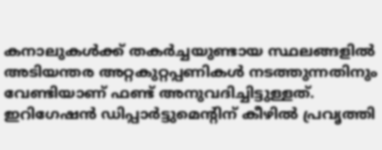കനാലുകൾക്ക് തകർച്ചയുണ്ടായ സ്ഥലങ്ങളിൽ അടിയന്തര അറ്റകുറ്റപ്പണികൾ നടത്തുന്നതിനും വേണ്ടിയാണ് ഫണ്ട് അനുവദിച്ചിട്ടുള്ളത്.
ഇറിഗേഷൻ ഡിപ്പാർട്ടുമെന്റിന് കീഴിൽ പ്രവൃത്തി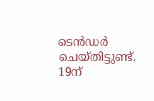ടെൻഡർ ചെയ്തിട്ടുണ്ട്. 19ന്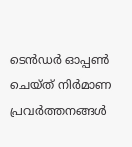ടെൻഡർ ഓപ്പൺ ചെയ്ത് നിർമാണ പ്രവർത്തനങ്ങൾ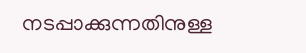നടപ്പാക്കുന്നതിനുള്ള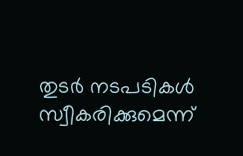തുടർ നടപടികൾ സ്വീകരിക്കുമെന്ന്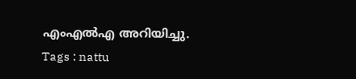എംഎൽഎ അറിയിച്ചു.
Tags : nattu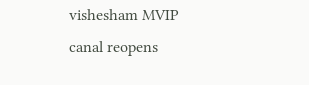vishesham MVIP canal reopens